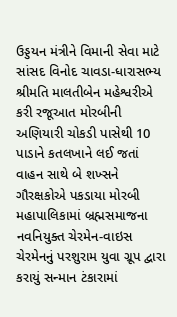ઉડ્ડયન મંત્રીને વિમાની સેવા માટે સાંસદ વિનોદ ચાવડા-ધારાસભ્ય શ્રીમતિ માલતીબેન મહેશ્વરીએ કરી રજૂઆત મોરબીની અણિયારી ચોકડી પાસેથી 10 પાડાને કતલખાને લઈ જતાં વાહન સાથે બે શખ્સને ગૌરક્ષકોએ પકડાયા મોરબી મહાપાલિકામાં બ્રહ્મસમાજના નવનિયુક્ત ચેરમેન-વાઇસ ચેરમેનનું પરશુરામ યુવા ગ્રૂપ દ્વારા કરાયું સન્માન ટંકારામાં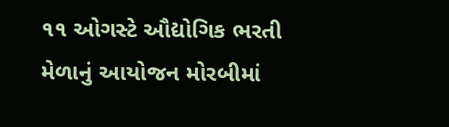૧૧ ઓગસ્ટે ઔદ્યોગિક ભરતી મેળાનું આયોજન મોરબીમાં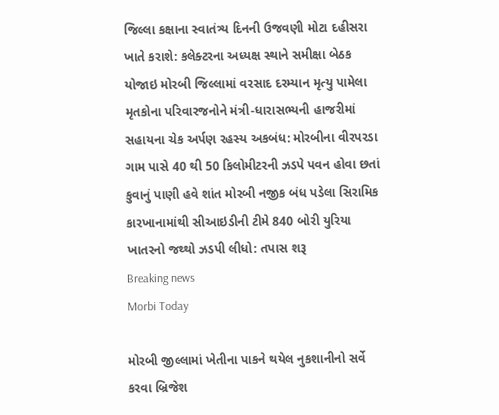જિલ્લા કક્ષાના સ્વાતંત્ર્ય દિનની ઉજવણી મોટા દહીસરા ખાતે કરાશે: કલેક્ટરના અધ્યક્ષ સ્થાને સમીક્ષા બેઠક યોજાઇ મોરબી જિલ્લામાં વરસાદ દરમ્યાન મૃત્યુ પામેલા મૃતકોના પરિવારજનોને મંત્રી-ધારાસભ્યની હાજરીમાં સહાયના ચેક અર્પણ રહસ્ય અકબંધ: મોરબીના વીરપરડા ગામ પાસે 40 થી 50 કિલોમીટરની ઝડપે પવન હોવા છતાં કુવાનું પાણી હવે શાંત મોરબી નજીક બંધ પડેલા સિરામિક કારખાનામાંથી સીઆઇડીની ટીમે 840 બોરી યુરિયા ખાતરનો જથ્થો ઝડપી લીધો: તપાસ શરૂ
Breaking news
Morbi Today

મોરબી જીલ્લામાં ખેતીના પાકને થયેલ નુકશાનીનો સર્વે કરવા બ્રિજેશ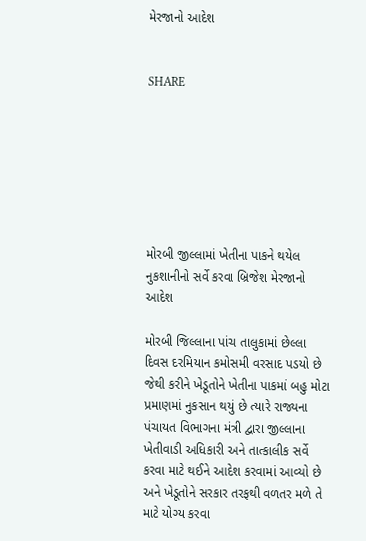મેરજાનો આદેશ


SHARE







મોરબી જીલ્લામાં ખેતીના પાકને થયેલ નુકશાનીનો સર્વે કરવા બ્રિજેશ મેરજાનો આદેશ

મોરબી જિલ્લાના પાંચ તાલુકામાં છેલ્લા દિવસ દરમિયાન કમોસમી વરસાદ પડયો છે જેથી કરીને ખેડૂતોને ખેતીના પાકમાં બહુ મોટા પ્રમાણમાં નુકસાન થયું છે ત્યારે રાજ્યના પંચાયત વિભાગના મંત્રી દ્વારા જીલ્લાના ખેતીવાડી અધિકારી અને તાત્કાલીક સર્વે કરવા માટે થઈને આદેશ કરવામાં આવ્યો છે અને ખેડૂતોને સરકાર તરફથી વળતર મળે તે માટે યોગ્ય કરવા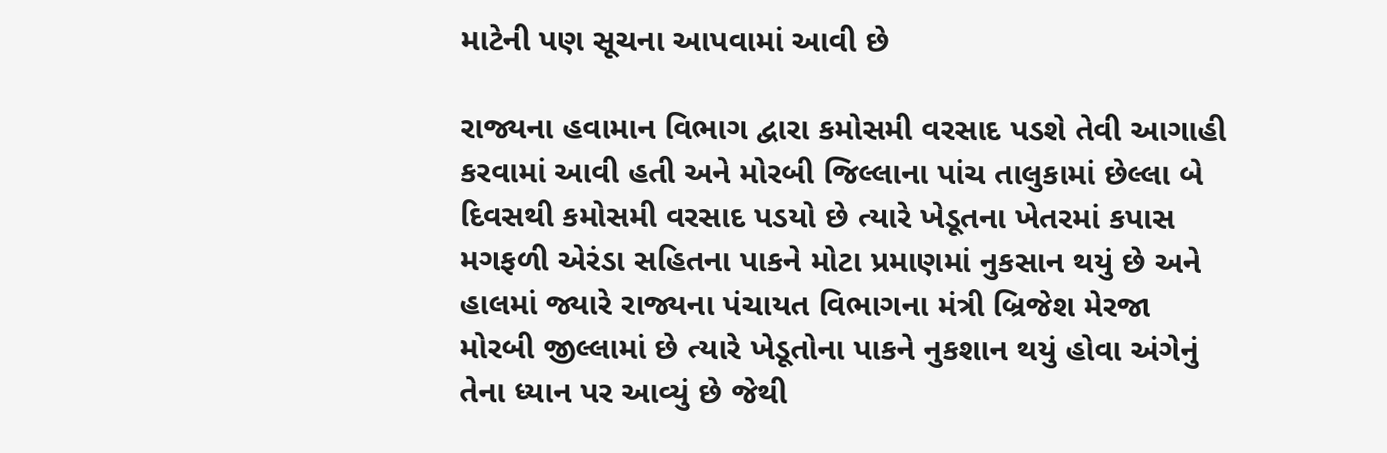માટેની પણ સૂચના આપવામાં આવી છે

રાજ્યના હવામાન વિભાગ દ્વારા કમોસમી વરસાદ પડશે તેવી આગાહી કરવામાં આવી હતી અને મોરબી જિલ્લાના પાંચ તાલુકામાં છેલ્લા બે દિવસથી કમોસમી વરસાદ પડયો છે ત્યારે ખેડૂતના ખેતરમાં કપાસ મગફળી એરંડા સહિતના પાકને મોટા પ્રમાણમાં નુકસાન થયું છે અને હાલમાં જ્યારે રાજ્યના પંચાયત વિભાગના મંત્રી બ્રિજેશ મેરજા મોરબી જીલ્લામાં છે ત્યારે ખેડૂતોના પાકને નુકશાન થયું હોવા અંગેનું તેના ધ્યાન પર આવ્યું છે જેથી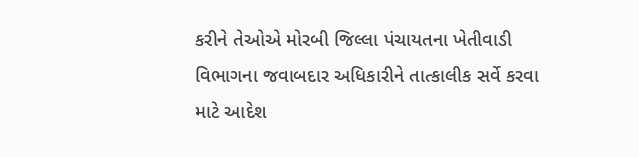કરીને તેઓએ મોરબી જિલ્લા પંચાયતના ખેતીવાડી વિભાગના જવાબદાર અધિકારીને તાત્કાલીક સર્વે કરવા માટે આદેશ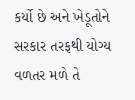કર્યો છે અને ખેડૂતોને સરકાર તરફથી યોગ્ય વળતર મળે તે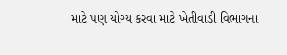માટે પણ યોગ્ય કરવા માટે ખેતીવાડી વિભાગના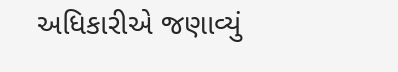અધિકારીએ જણાવ્યું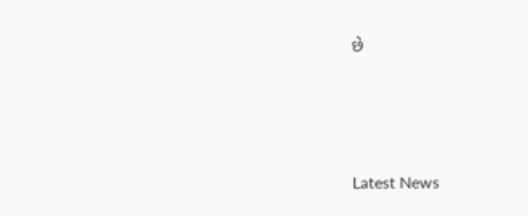છે






Latest News